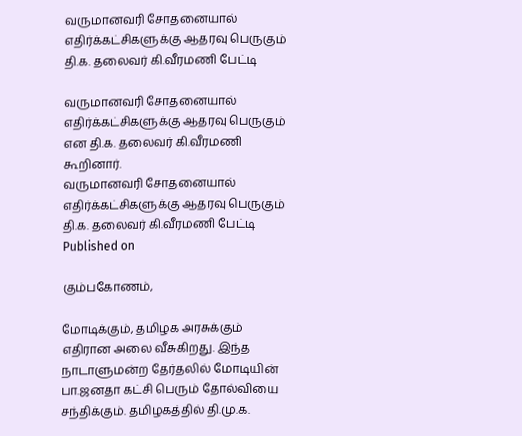வருமானவரி சோதனையால் எதிர்க்கட்சிகளுக்கு ஆதரவு பெருகும் தி.க. தலைவர் கி.வீரமணி பேட்டி

வருமானவரி சோதனையால் எதிர்க்கட்சிகளுக்கு ஆதரவு பெருகும் என தி.க. தலைவர் கி.வீரமணி கூறினார்.
வருமானவரி சோதனையால் எதிர்க்கட்சிகளுக்கு ஆதரவு பெருகும் தி.க. தலைவர் கி.வீரமணி பேட்டி
Published on

கும்பகோணம்,

மோடிக்கும், தமிழக அரசுக்கும் எதிரான அலை வீசுகிறது. இந்த நாடாளுமன்ற தேர்தலில் மோடியின் பா.ஜனதா கட்சி பெரும் தோல்வியை சந்திக்கும். தமிழகத்தில் தி.மு.க.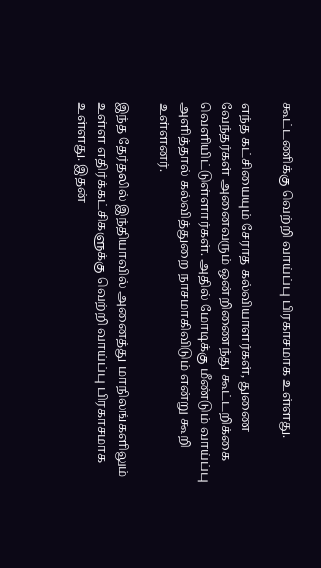கூட்டணிக்கு வெற்றி வாய்ப்பு பிரகாசமாக உள்ளது.

எந்த கட்சியையும் சேராத கல்வியாளர்கள், துணை வேந்தர்கள் அனைவரும் ஒன்றிணைந்து கூட்டறிக்கை வெளியிட்டுள்ளார்கள். அதில் மோடிக்கு மீண்டும் வாய்ப்பு அளித்தால் கல்வித்துறை நாசமாகிவிடும் என்று கூறி உள்ளனர்.

இந்த தேர்தலில் இந்தியாவில் அனைத்து மாநிலங்களிலும் உள்ள எதிர்க்கட்சிகளுக்கு வெற்றி வாய்ப்பு பிரகாசமாக உள்ளது. இதன்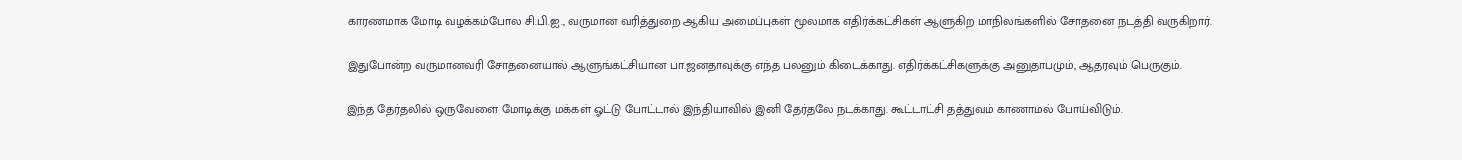காரணமாக மோடி வழக்கம்போல சி.பி.ஐ., வருமான வரித்துறை ஆகிய அமைப்புகள் மூலமாக எதிர்க்கட்சிகள் ஆளுகிற மாநிலங்களில் சோதனை நடத்தி வருகிறார்.

இதுபோன்ற வருமானவரி சோதனையால் ஆளுங்கட்சியான பா.ஜனதாவுக்கு எந்த பலனும் கிடைக்காது. எதிர்க்கட்சிகளுக்கு அனுதாபமும், ஆதரவும் பெருகும்.

இந்த தேர்தலில் ஒருவேளை மோடிக்கு மக்கள் ஓட்டு போட்டால் இந்தியாவில் இனி தேர்தலே நடக்காது. கூட்டாட்சி தத்துவம் காணாமல் போய்விடும்.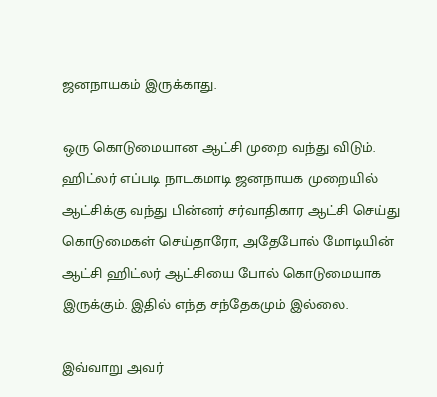ஜனநாயகம் இருக்காது.

ஒரு கொடுமையான ஆட்சி முறை வந்து விடும். ஹிட்லர் எப்படி நாடகமாடி ஜனநாயக முறையில் ஆட்சிக்கு வந்து பின்னர் சர்வாதிகார ஆட்சி செய்து கொடுமைகள் செய்தாரோ, அதேபோல் மோடியின் ஆட்சி ஹிட்லர் ஆட்சியை போல் கொடுமையாக இருக்கும். இதில் எந்த சந்தேகமும் இல்லை.

இவ்வாறு அவர்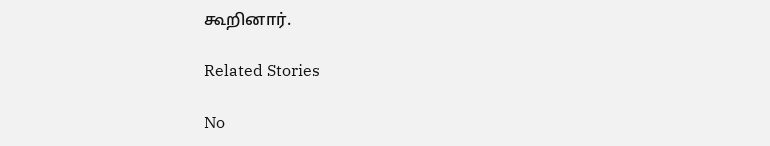கூறினார்.

Related Stories

No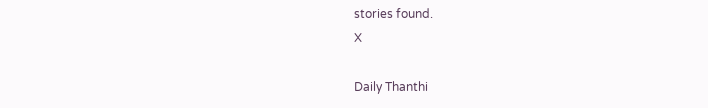stories found.
X

Daily Thanthi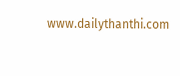www.dailythanthi.com